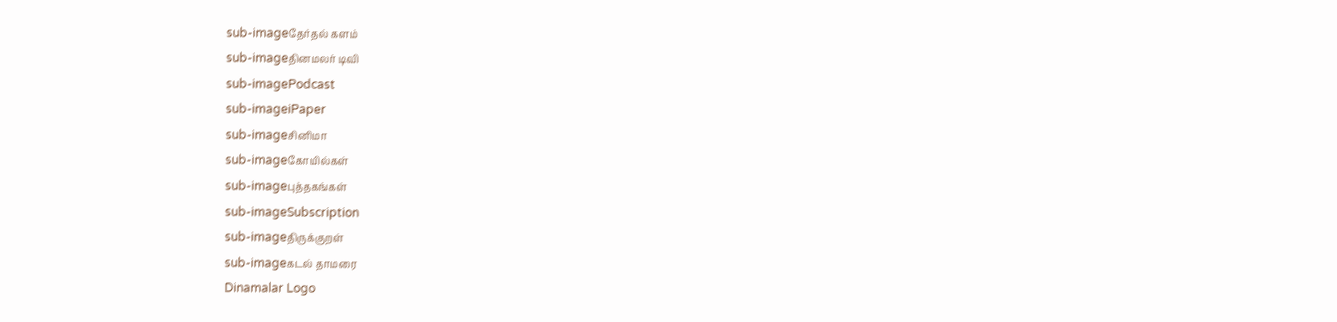sub-imageதேர்தல் களம்
sub-imageதினமலர் டிவி
sub-imagePodcast
sub-imageiPaper
sub-imageசினிமா
sub-imageகோயில்கள்
sub-imageபுத்தகங்கள்
sub-imageSubscription
sub-imageதிருக்குறள்
sub-imageகடல் தாமரை
Dinamalar Logo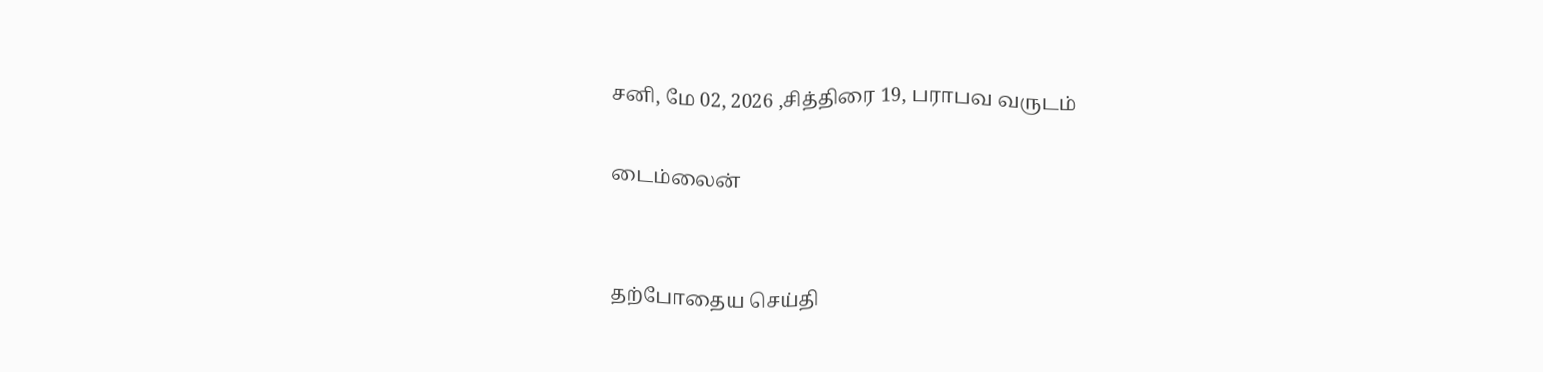சனி, மே 02, 2026 ,சித்திரை 19, பராபவ வருடம்

டைம்லைன்


தற்போதைய செய்தி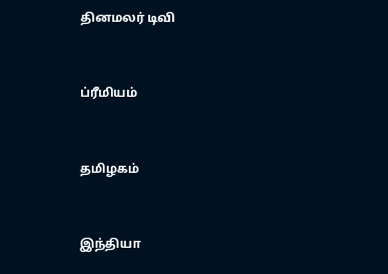தினமலர் டிவி


ப்ரீமியம்


தமிழகம்


இந்தியா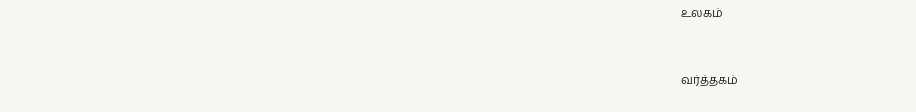உலகம்


வர்த்தகம்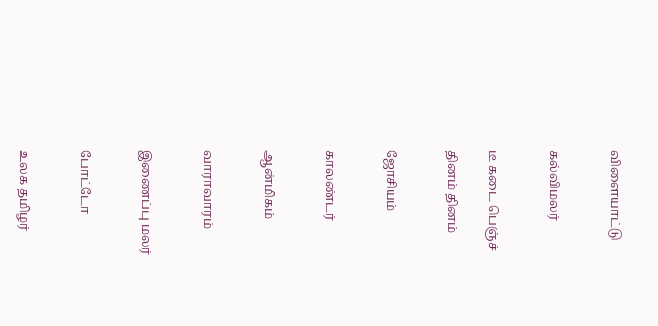விளையாட்டு


கல்விமலர்


டீ கடை பெஞ்ச்

தினம் தினம்


ஜோசியம்


காலண்டர்


ஆன்மிகம்


வாராவாரம்


இணைப்பு மலர்


போட்டோ


உலக தமிழர்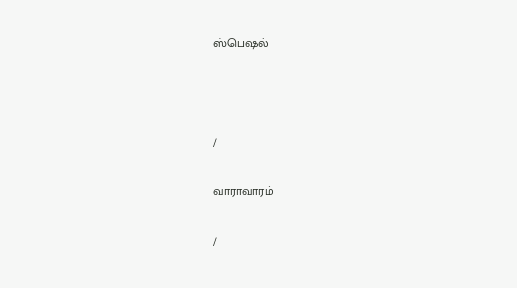ஸ்பெஷல்



/

வாராவாரம்

/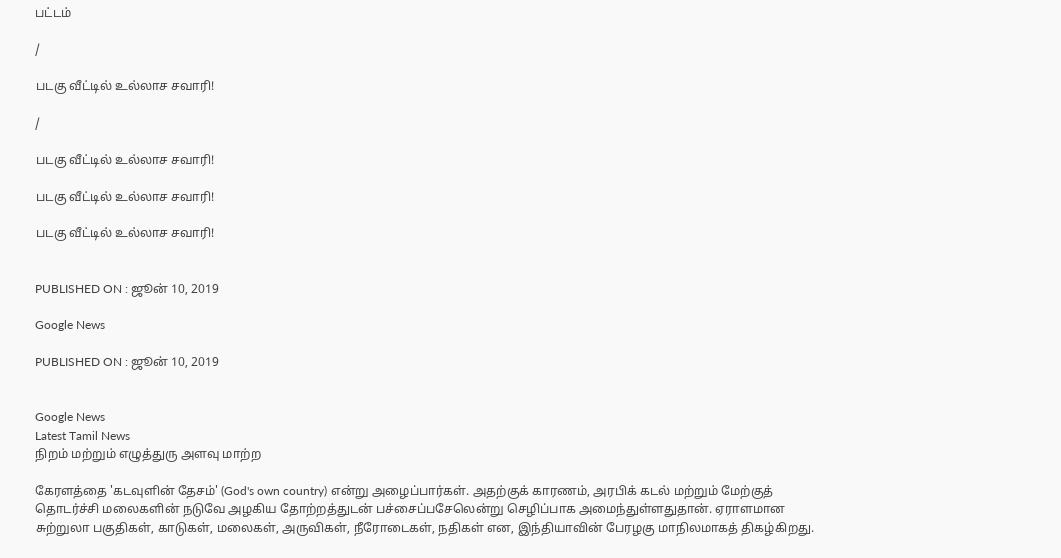பட்டம்

/

படகு வீட்டில் உல்லாச சவாரி!

/

படகு வீட்டில் உல்லாச சவாரி!

படகு வீட்டில் உல்லாச சவாரி!

படகு வீட்டில் உல்லாச சவாரி!


PUBLISHED ON : ஜூன் 10, 2019

Google News

PUBLISHED ON : ஜூன் 10, 2019


Google News
Latest Tamil News
நிறம் மற்றும் எழுத்துரு அளவு மாற்ற

கேரளத்தை 'கடவுளின் தேசம்' (God's own country) என்று அழைப்பார்கள். அதற்குக் காரணம், அரபிக் கடல் மற்றும் மேற்குத் தொடர்ச்சி மலைகளின் நடுவே அழகிய தோற்றத்துடன் பச்சைப்பசேலென்று செழிப்பாக அமைந்துள்ளதுதான். ஏராளமான சுற்றுலா பகுதிகள், காடுகள், மலைகள், அருவிகள், நீரோடைகள், நதிகள் என, இந்தியாவின் பேரழகு மாநிலமாகத் திகழ்கிறது.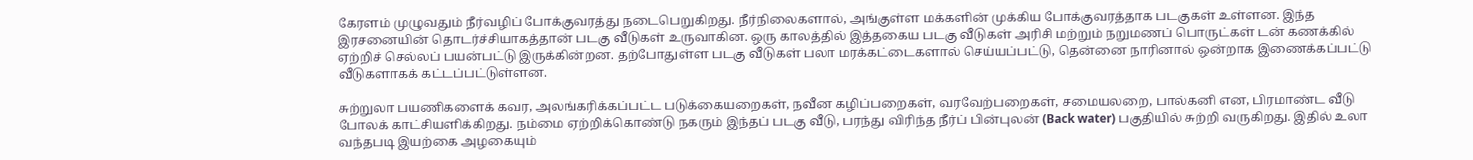கேரளம் முழுவதும் நீர்வழிப் போக்குவரத்து நடைபெறுகிறது. நீர்நிலைகளால், அங்குள்ள மக்களின் முக்கிய போக்குவரத்தாக படகுகள் உள்ளன. இந்த இரசனையின் தொடர்ச்சியாகத்தான் படகு வீடுகள் உருவாகின. ஒரு காலத்தில் இத்தகைய படகு வீடுகள் அரிசி மற்றும் நறுமணப் பொருட்கள் டன் கணக்கில் ஏற்றிச் செல்லப் பயன்பட்டு இருக்கின்றன. தற்போதுள்ள படகு வீடுகள் பலா மரக்கட்டைகளால் செய்யப்பட்டு, தென்னை நாரினால் ஒன்றாக இணைக்கப்பட்டு வீடுகளாகக் கட்டப்பட்டுள்ளன.

சுற்றுலா பயணிகளைக் கவர, அலங்கரிக்கப்பட்ட படுக்கையறைகள், நவீன கழிப்பறைகள், வரவேற்பறைகள், சமையலறை, பால்கனி என, பிரமாண்ட வீடு போலக் காட்சியளிக்கிறது. நம்மை ஏற்றிக்கொண்டு நகரும் இந்தப் படகு வீடு, பரந்து விரிந்த நீர்ப் பின்புலன் (Back water) பகுதியில் சுற்றி வருகிறது. இதில் உலா வந்தபடி இயற்கை அழகையும்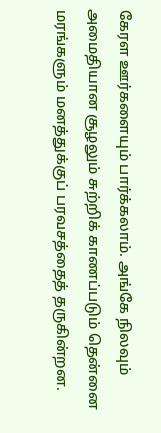கேரள ஊர்களையும் பார்க்கலாம். அங்கே நிலவும் அமைதியான சூழலும் சுற்றிக் காணப்படும் தென்னை மரங்களும் மனத்துக்குப் பரவசத்தைத் தருகின்றன.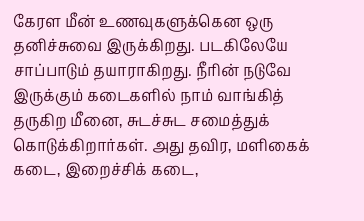கேரள மீன் உணவுகளுக்கென ஒரு தனிச்சுவை இருக்கிறது. படகிலேயே சாப்பாடும் தயாராகிறது. நீரின் நடுவே இருக்கும் கடைகளில் நாம் வாங்கித் தருகிற மீனை, சுடச்சுட சமைத்துக் கொடுக்கிறார்கள். அது தவிர, மளிகைக் கடை, இறைச்சிக் கடை,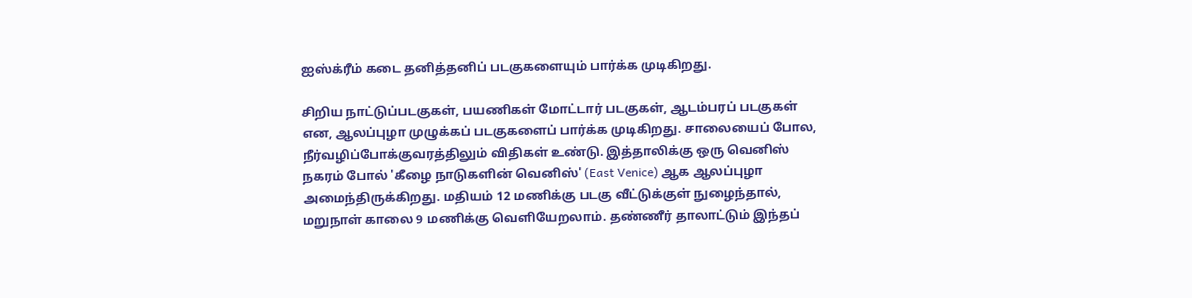ஐஸ்க்ரீம் கடை தனித்தனிப் படகுகளையும் பார்க்க முடிகிறது.

சிறிய நாட்டுப்படகுகள், பயணிகள் மோட்டார் படகுகள், ஆடம்பரப் படகுகள் என, ஆலப்புழா முழுக்கப் படகுகளைப் பார்க்க முடிகிறது. சாலையைப் போல, நீர்வழிப்போக்குவரத்திலும் விதிகள் உண்டு. இத்தாலிக்கு ஒரு வெனிஸ் நகரம் போல் 'கீழை நாடுகளின் வெனிஸ்' (East Venice) ஆக ஆலப்புழா அமைந்திருக்கிறது. மதியம் 12 மணிக்கு படகு வீட்டுக்குள் நுழைந்தால், மறுநாள் காலை 9 மணிக்கு வெளியேறலாம். தண்ணீர் தாலாட்டும் இந்தப்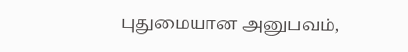புதுமையான அனுபவம்,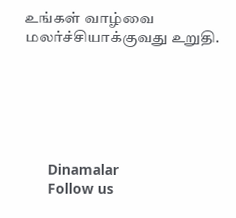உங்கள் வாழ்வை மலர்ச்சியாக்குவது உறுதி.






      Dinamalar
      Follow us